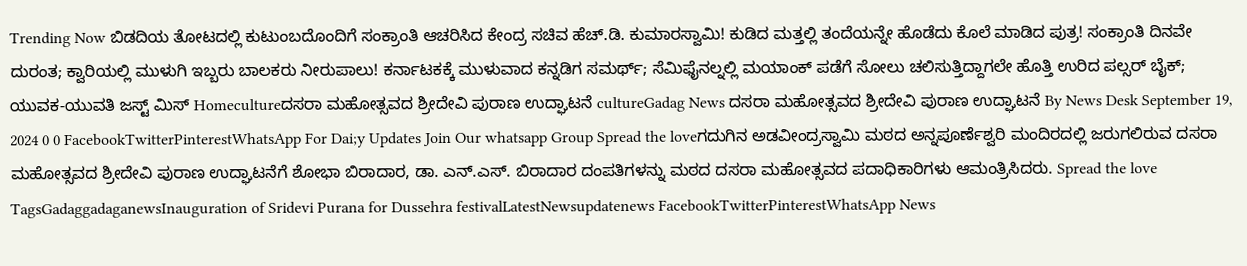Trending Now ಬಿಡದಿಯ ತೋಟದಲ್ಲಿ ಕುಟುಂಬದೊಂದಿಗೆ ಸಂಕ್ರಾಂತಿ ಆಚರಿಸಿದ ಕೇಂದ್ರ ಸಚಿವ ಹೆಚ್.ಡಿ. ಕುಮಾರಸ್ವಾಮಿ! ಕುಡಿದ ಮತ್ತಲ್ಲಿ ತಂದೆಯನ್ನೇ ಹೊಡೆದು ಕೊಲೆ ಮಾಡಿದ ಪುತ್ರ! ಸಂಕ್ರಾಂತಿ ದಿನವೇ ದುರಂತ; ಕ್ವಾರಿಯಲ್ಲಿ ಮುಳುಗಿ ಇಬ್ಬರು ಬಾಲಕರು ನೀರುಪಾಲು! ಕರ್ನಾಟಕಕ್ಕೆ ಮುಳುವಾದ ಕನ್ನಡಿಗ ಸಮರ್ಥ್; ಸೆಮಿಫೈನಲ್ನಲ್ಲಿ ಮಯಾಂಕ್ ಪಡೆಗೆ ಸೋಲು ಚಲಿಸುತ್ತಿದ್ದಾಗಲೇ ಹೊತ್ತಿ ಉರಿದ ಪಲ್ಸರ್ ಬೈಕ್; ಯುವಕ-ಯುವತಿ ಜಸ್ಟ್ ಮಿಸ್ Homecultureದಸರಾ ಮಹೋತ್ಸವದ ಶ್ರೀದೇವಿ ಪುರಾಣ ಉದ್ಘಾಟನೆ cultureGadag News ದಸರಾ ಮಹೋತ್ಸವದ ಶ್ರೀದೇವಿ ಪುರಾಣ ಉದ್ಘಾಟನೆ By News Desk September 19, 2024 0 0 FacebookTwitterPinterestWhatsApp For Dai;y Updates Join Our whatsapp Group Spread the loveಗದುಗಿನ ಅಡವೀಂದ್ರಸ್ವಾಮಿ ಮಠದ ಅನ್ನಪೂರ್ಣೆಶ್ವರಿ ಮಂದಿರದಲ್ಲಿ ಜರುಗಲಿರುವ ದಸರಾ ಮಹೋತ್ಸವದ ಶ್ರೀದೇವಿ ಪುರಾಣ ಉದ್ಘಾಟನೆಗೆ ಶೋಭಾ ಬಿರಾದಾರ, ಡಾ. ಎನ್.ಎಸ್. ಬಿರಾದಾರ ದಂಪತಿಗಳನ್ನು ಮಠದ ದಸರಾ ಮಹೋತ್ಸವದ ಪದಾಧಿಕಾರಿಗಳು ಆಮಂತ್ರಿಸಿದರು. Spread the love TagsGadaggadaganewsInauguration of Sridevi Purana for Dussehra festivalLatestNewsupdatenews FacebookTwitterPinterestWhatsApp News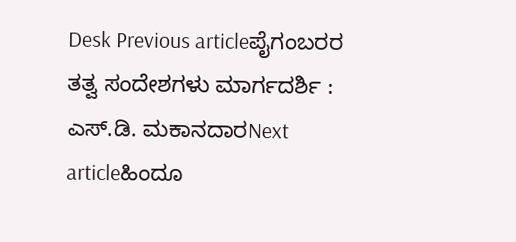Desk Previous articleಪೈಗಂಬರರ ತತ್ವ ಸಂದೇಶಗಳು ಮಾರ್ಗದರ್ಶಿ : ಎಸ್.ಡಿ. ಮಕಾನದಾರNext articleಹಿಂದೂ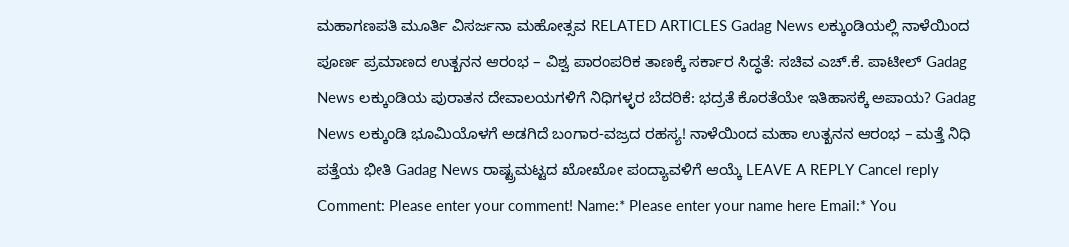ಮಹಾಗಣಪತಿ ಮೂರ್ತಿ ವಿಸರ್ಜನಾ ಮಹೋತ್ಸವ RELATED ARTICLES Gadag News ಲಕ್ಕುಂಡಿಯಲ್ಲಿ ನಾಳೆಯಿಂದ ಪೂರ್ಣ ಪ್ರಮಾಣದ ಉತ್ಖನನ ಆರಂಭ – ವಿಶ್ವ ಪಾರಂಪರಿಕ ತಾಣಕ್ಕೆ ಸರ್ಕಾರ ಸಿದ್ಧತೆ: ಸಚಿವ ಎಚ್.ಕೆ. ಪಾಟೀಲ್ Gadag News ಲಕ್ಕುಂಡಿಯ ಪುರಾತನ ದೇವಾಲಯಗಳಿಗೆ ನಿಧಿಗಳ್ಳರ ಬೆದರಿಕೆ: ಭದ್ರತೆ ಕೊರತೆಯೇ ಇತಿಹಾಸಕ್ಕೆ ಅಪಾಯ? Gadag News ಲಕ್ಕುಂಡಿ ಭೂಮಿಯೊಳಗೆ ಅಡಗಿದೆ ಬಂಗಾರ-ವಜ್ರದ ರಹಸ್ಯ! ನಾಳೆಯಿಂದ ಮಹಾ ಉತ್ಖನನ ಆರಂಭ – ಮತ್ತೆ ನಿಧಿ ಪತ್ತೆಯ ಭೀತಿ Gadag News ರಾಷ್ಟ್ರಮಟ್ಟದ ಖೋಖೋ ಪಂದ್ಯಾವಳಿಗೆ ಆಯ್ಕೆ LEAVE A REPLY Cancel reply Comment: Please enter your comment! Name:* Please enter your name here Email:* You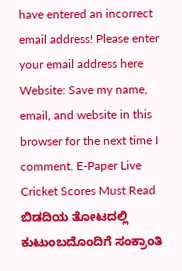have entered an incorrect email address! Please enter your email address here Website: Save my name, email, and website in this browser for the next time I comment. E-Paper Live Cricket Scores Must Read ಬಿಡದಿಯ ತೋಟದಲ್ಲಿ ಕುಟುಂಬದೊಂದಿಗೆ ಸಂಕ್ರಾಂತಿ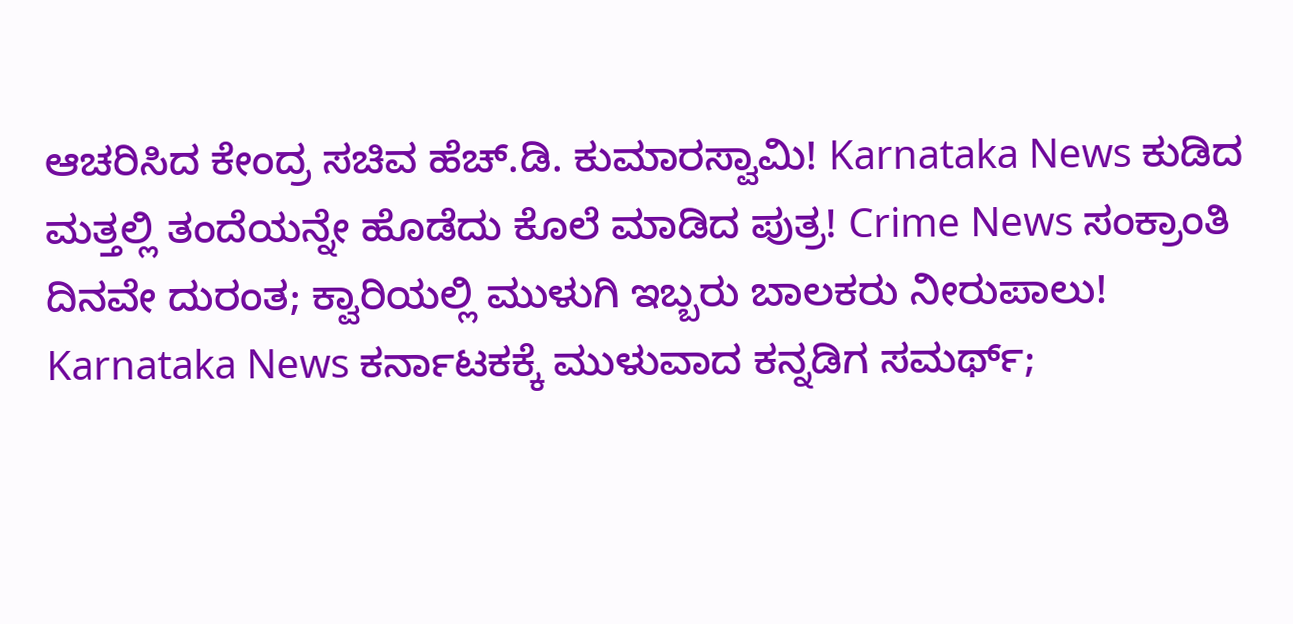ಆಚರಿಸಿದ ಕೇಂದ್ರ ಸಚಿವ ಹೆಚ್.ಡಿ. ಕುಮಾರಸ್ವಾಮಿ! Karnataka News ಕುಡಿದ ಮತ್ತಲ್ಲಿ ತಂದೆಯನ್ನೇ ಹೊಡೆದು ಕೊಲೆ ಮಾಡಿದ ಪುತ್ರ! Crime News ಸಂಕ್ರಾಂತಿ ದಿನವೇ ದುರಂತ; ಕ್ವಾರಿಯಲ್ಲಿ ಮುಳುಗಿ ಇಬ್ಬರು ಬಾಲಕರು ನೀರುಪಾಲು! Karnataka News ಕರ್ನಾಟಕಕ್ಕೆ ಮುಳುವಾದ ಕನ್ನಡಿಗ ಸಮರ್ಥ್;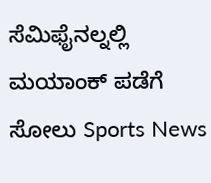ಸೆಮಿಫೈನಲ್ನಲ್ಲಿ ಮಯಾಂಕ್ ಪಡೆಗೆ ಸೋಲು Sports News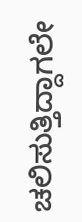ಚಲಿಸುತ್ತಿದ್ದಾಗಲೇ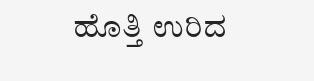ಹೊತ್ತಿ ಉರಿದ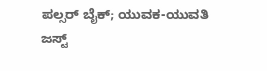ಪಲ್ಸರ್ ಬೈಕ್; ಯುವಕ-ಯುವತಿ ಜಸ್ಟ್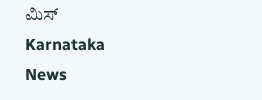ಮಿಸ್ Karnataka News